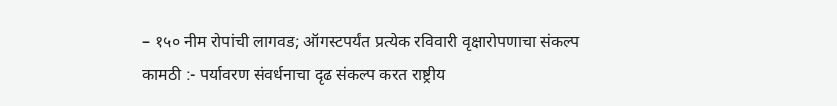– १५० नीम रोपांची लागवड; ऑगस्टपर्यंत प्रत्येक रविवारी वृक्षारोपणाचा संकल्प
कामठी :- पर्यावरण संवर्धनाचा दृढ संकल्प करत राष्ट्रीय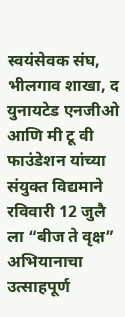स्वयंसेवक संघ, भीलगाव शाखा, द युनायटेड एनजीओ आणि मी टू वी फाउंडेशन यांच्या संयुक्त विद्यमाने रविवारी 12 जुलै ला “बीज ते वृक्ष” अभियानाचा उत्साहपूर्ण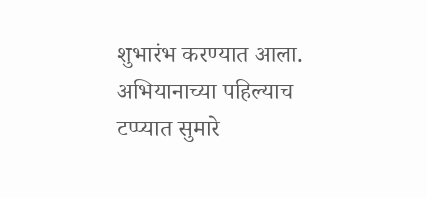शुभारंभ करण्यात आला. अभियानाच्या पहिल्याच टप्प्यात सुमारे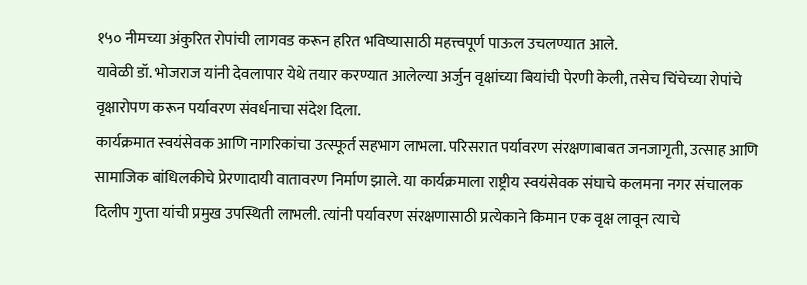१५० नीमच्या अंकुरित रोपांची लागवड करून हरित भविष्यासाठी महत्त्वपूर्ण पाऊल उचलण्यात आले.
यावेळी डॉ. भोजराज यांनी देवलापार येथे तयार करण्यात आलेल्या अर्जुन वृक्षांच्या बियांची पेरणी केली, तसेच चिंचेच्या रोपांचे वृक्षारोपण करून पर्यावरण संवर्धनाचा संदेश दिला.
कार्यक्रमात स्वयंसेवक आणि नागरिकांचा उत्स्फूर्त सहभाग लाभला. परिसरात पर्यावरण संरक्षणाबाबत जनजागृती, उत्साह आणि सामाजिक बांधिलकीचे प्रेरणादायी वातावरण निर्माण झाले. या कार्यक्रमाला राष्ट्रीय स्वयंसेवक संघाचे कलमना नगर संचालक दिलीप गुप्ता यांची प्रमुख उपस्थिती लाभली. त्यांनी पर्यावरण संरक्षणासाठी प्रत्येकाने किमान एक वृक्ष लावून त्याचे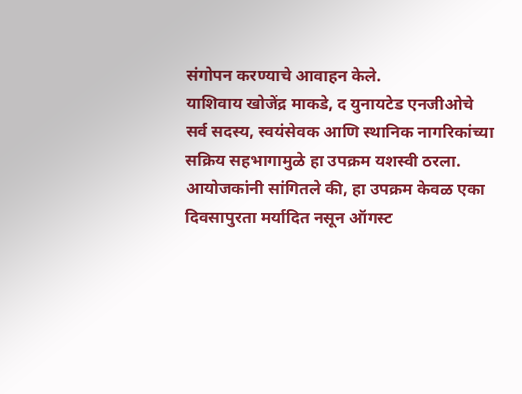संगोपन करण्याचे आवाहन केले.
याशिवाय खोजेंद्र माकडे, द युनायटेड एनजीओचे सर्व सदस्य, स्वयंसेवक आणि स्थानिक नागरिकांच्या सक्रिय सहभागामुळे हा उपक्रम यशस्वी ठरला.
आयोजकांनी सांगितले की, हा उपक्रम केवळ एका दिवसापुरता मर्यादित नसून ऑगस्ट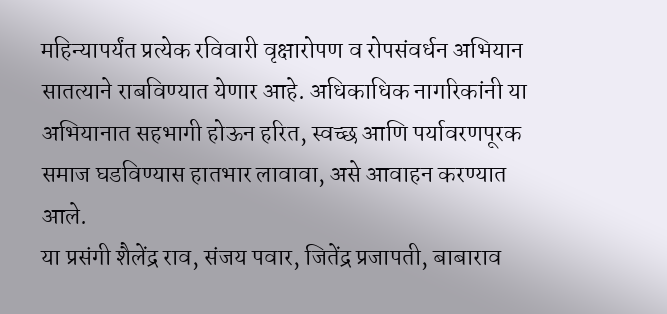महिन्यापर्यंत प्रत्येक रविवारी वृक्षारोपण व रोपसंवर्धन अभियान सातत्याने राबविण्यात येणार आहे. अधिकाधिक नागरिकांनी या अभियानात सहभागी होऊन हरित, स्वच्छ आणि पर्यावरणपूरक समाज घडविण्यास हातभार लावावा, असे आवाहन करण्यात आले.
या प्रसंगी शैलेंद्र राव, संजय पवार, जितेंद्र प्रजापती, बाबाराव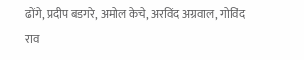ढोंगे, प्रदीप बडगरे, अमोल केचे, अरविंद अग्रवाल, गोविंद राव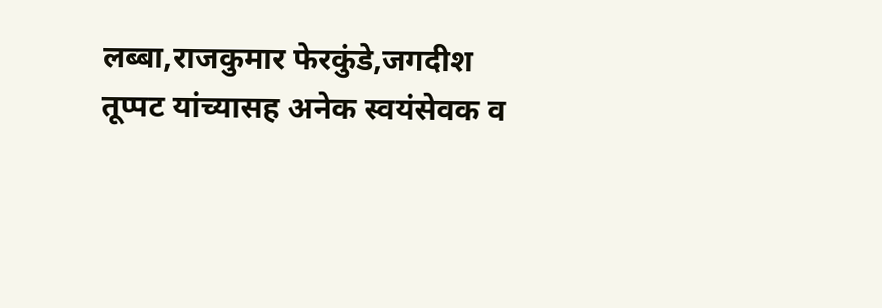लब्बा,राजकुमार फेरकुंडे,जगदीश तूप्पट यांच्यासह अनेक स्वयंसेवक व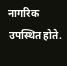नागरिक उपस्थित होते.